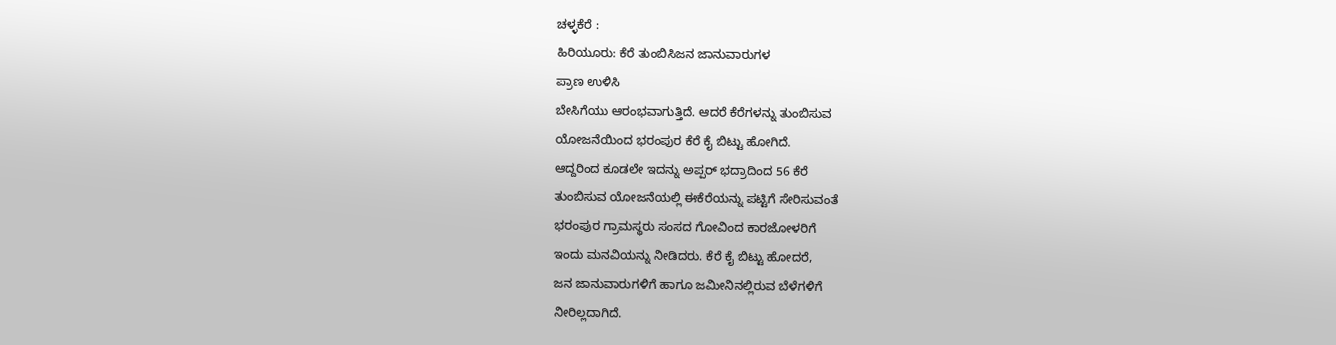ಚಳ್ಳಕೆರೆ :
ಹಿರಿಯೂರು: ಕೆರೆ ತುಂಬಿಸಿಜನ ಜಾನುವಾರುಗಳ
ಪ್ರಾಣ ಉಳಿಸಿ
ಬೇಸಿಗೆಯು ಆರಂಭವಾಗುತ್ತಿದೆ. ಆದರೆ ಕೆರೆಗಳನ್ನು ತುಂಬಿಸುವ
ಯೋಜನೆಯಿಂದ ಭರಂಪುರ ಕೆರೆ ಕೈ ಬಿಟ್ಟು ಹೋಗಿದೆ.
ಆದ್ದರಿಂದ ಕೂಡಲೇ ಇದನ್ನು ಅಪ್ಪರ್ ಭದ್ರಾದಿಂದ 56 ಕೆರೆ
ತುಂಬಿಸುವ ಯೋಜನೆಯಲ್ಲಿ ಈಕೆರೆಯನ್ನು ಪಟ್ಟಿಗೆ ಸೇರಿಸುವಂತೆ
ಭರಂಪುರ ಗ್ರಾಮಸ್ಥರು ಸಂಸದ ಗೋವಿಂದ ಕಾರಜೋಳರಿಗೆ
ಇಂದು ಮನವಿಯನ್ನು ನೀಡಿದರು. ಕೆರೆ ಕೈ ಬಿಟ್ಟು ಹೋದರೆ,
ಜನ ಜಾನುವಾರುಗಳಿಗೆ ಹಾಗೂ ಜಮೀನಿನಲ್ಲಿರುವ ಬೆಳೆಗಳಿಗೆ
ನೀರಿಲ್ಲದಾಗಿದೆ.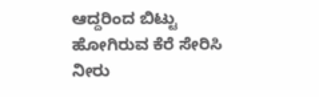ಆದ್ದರಿಂದ ಬಿಟ್ಟು ಹೋಗಿರುವ ಕೆರೆ ಸೇರಿಸಿ ನೀರು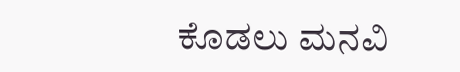ಕೊಡಲು ಮನವಿ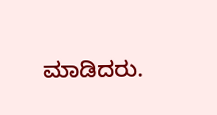ಮಾಡಿದರು.